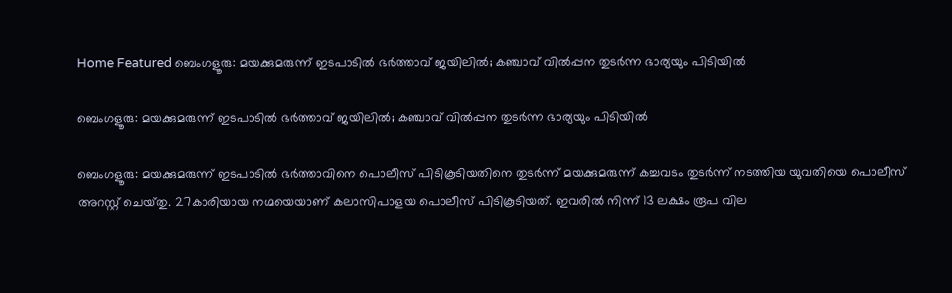Home Featured ബെംഗളൂരു: മയക്കുമരുന്ന് ഇടപാടില്‍ ഭര്‍ത്താവ് ജയിലില്‍; കഞ്ചാവ് വില്‍പ്പന തുടര്‍ന്ന ഭാര്യയും പിടിയില്‍

ബെംഗളൂരു: മയക്കുമരുന്ന് ഇടപാടില്‍ ഭര്‍ത്താവ് ജയിലില്‍; കഞ്ചാവ് വില്‍പ്പന തുടര്‍ന്ന ഭാര്യയും പിടിയില്‍

ബെംഗളൂരു: മയക്കുമരുന്ന് ഇടപാടില്‍ ഭര്‍ത്താവിനെ പൊലീസ് പിടികൂടിയതിനെ തുടര്‍ന്ന് മയക്കുമരുന്ന് കച്ചവടം തുടര്‍ന്ന് നടത്തിയ യുവതിയെ പൊലീസ് അറസ്റ്റ് ചെയ്‌തു. 27കാരിയായ നഗ്മയെയാണ് കലാസിപാളയ പൊലീസ് പിടികൂടിയത്. ഇവരില്‍ നിന്ന് 13 ലക്ഷം രൂപ വില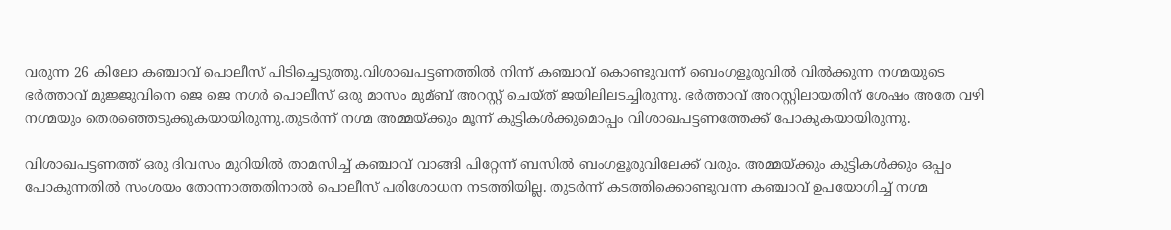വരുന്ന 26 കിലോ കഞ്ചാവ് പൊലീസ് പിടിച്ചെടുത്തു.വിശാഖപട്ടണത്തില്‍ നിന്ന് കഞ്ചാവ് കൊണ്ടുവന്ന് ബെംഗളൂരുവില്‍ വില്‍ക്കുന്ന നഗ്മയുടെ ഭര്‍ത്താവ് മുജ്ജുവിനെ ജെ ജെ നഗര്‍ പൊലീസ് ഒരു മാസം മുമ്ബ് അറസ്റ്റ് ചെയ്‌ത് ജയിലിലടച്ചിരുന്നു. ഭര്‍ത്താവ് അറസ്റ്റിലായതിന് ശേഷം അതേ വഴി നഗ്മയും തെരഞ്ഞെടുക്കുകയായിരുന്നു.തുടര്‍ന്ന് നഗ്മ അമ്മയ്ക്കും മൂന്ന് കുട്ടികള്‍ക്കുമൊപ്പം വിശാഖപട്ടണത്തേക്ക് പോകുകയായിരുന്നു.

വിശാഖപട്ടണത്ത് ഒരു ദിവസം മുറിയില്‍ താമസിച്ച്‌ കഞ്ചാവ് വാങ്ങി പിറ്റേന്ന് ബസില്‍ ബംഗളൂരുവിലേക്ക് വരും. അമ്മയ്‌ക്കും കുട്ടികള്‍ക്കും ഒപ്പം പോകുന്നതില്‍ സംശയം തോന്നാത്തതിനാല്‍ പൊലീസ് പരിശോധന നടത്തിയില്ല. തുടര്‍ന്ന് കടത്തിക്കൊണ്ടുവന്ന കഞ്ചാവ് ഉപയോഗിച്ച്‌ നഗ്മ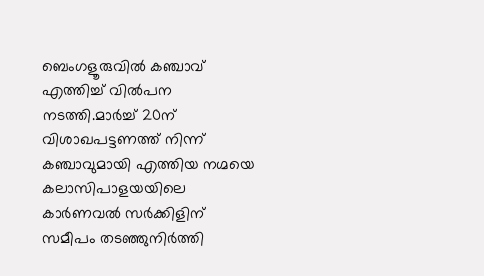ബെംഗളൂരുവില്‍ കഞ്ചാവ് എത്തിച്ച്‌ വില്‍പന നടത്തി.മാര്‍ച്ച്‌ 20ന് വിശാഖപട്ടണത്ത് നിന്ന് കഞ്ചാവുമായി എത്തിയ നഗ്മയെ കലാസിപാളയയിലെ കാര്‍ണവല്‍ സര്‍ക്കിളിന് സമീപം തടഞ്ഞുനിര്‍ത്തി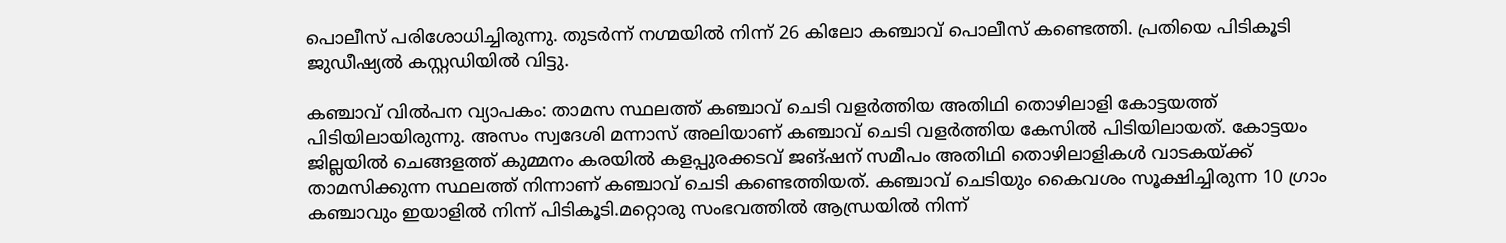പൊലീസ് പരിശോധിച്ചിരുന്നു. തുടര്‍ന്ന് നഗ്മയില്‍ നിന്ന് 26 കിലോ കഞ്ചാവ് പൊലീസ് കണ്ടെത്തി. പ്രതിയെ പിടികൂടി ജുഡീഷ്യല്‍ കസ്റ്റഡിയില്‍ വിട്ടു.

കഞ്ചാവ് വില്‍പന വ്യാപകം: താമസ സ്ഥലത്ത് കഞ്ചാവ് ചെടി വളര്‍ത്തിയ അതിഥി തൊഴിലാളി കോട്ടയത്ത് പിടിയിലായിരുന്നു. അസം സ്വദേശി മന്നാസ് അലിയാണ് കഞ്ചാവ് ചെടി വളര്‍ത്തിയ കേസില്‍ പിടിയിലായത്. കോട്ടയം ജില്ലയില്‍ ചെങ്ങളത്ത് കുമ്മനം കരയില്‍ കളപ്പുരക്കടവ് ജങ്ഷന് സമീപം അതിഥി തൊഴിലാളികള്‍ വാടകയ്‌ക്ക് താമസിക്കുന്ന സ്ഥലത്ത് നിന്നാണ് കഞ്ചാവ് ചെടി കണ്ടെത്തിയത്. കഞ്ചാവ് ചെടിയും കൈവശം സൂക്ഷിച്ചിരുന്ന 10 ഗ്രാം കഞ്ചാവും ഇയാളില്‍ നിന്ന് പിടികൂടി.മറ്റൊരു സംഭവത്തില്‍ ആന്ധ്രയില്‍ നിന്ന്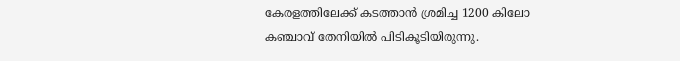കേരളത്തിലേക്ക് കടത്താന്‍ ശ്രമിച്ച 1200 കിലോ കഞ്ചാവ് തേനിയില്‍ പിടികൂടിയിരുന്നു.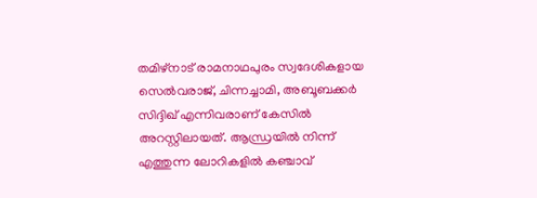തമിഴ്‌നാട് രാമനാഥപുരം സ്വദേശികളായ സെല്‍വരാജ്, ചിന്നച്ചാമി, അബൂബക്കര്‍ സിദ്ദിഖ് എന്നിവരാണ് കേസില്‍ അറസ്റ്റിലായത്. ആന്ധ്രയില്‍ നിന്ന് എത്തുന്ന ലോറികളില്‍ കഞ്ചാവ്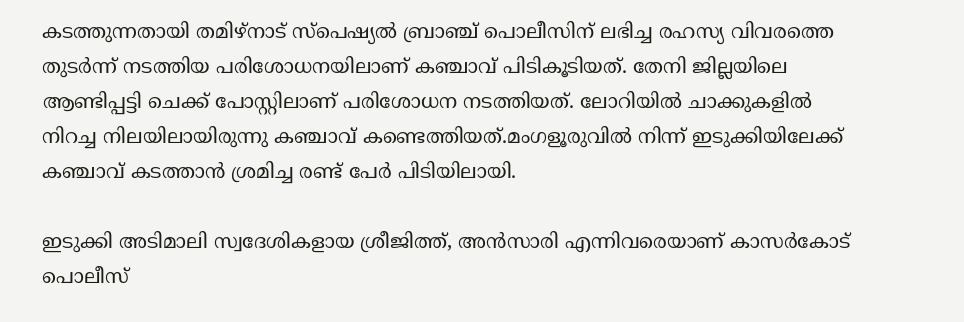കടത്തുന്നതായി തമിഴ്‌നാട് സ്‌പെഷ്യല്‍ ബ്രാഞ്ച് പൊലീസിന് ലഭിച്ച രഹസ്യ വിവരത്തെ തുടര്‍ന്ന് നടത്തിയ പരിശോധനയിലാണ് കഞ്ചാവ് പിടികൂടിയത്. തേനി ജില്ലയിലെ ആണ്ടിപ്പട്ടി ചെക്ക് പോസ്റ്റിലാണ് പരിശോധന നടത്തിയത്. ലോറിയില്‍ ചാക്കുകളില്‍ നിറച്ച നിലയിലായിരുന്നു കഞ്ചാവ് കണ്ടെത്തിയത്.മംഗളൂരുവില്‍ നിന്ന് ഇടുക്കിയിലേക്ക് കഞ്ചാവ് കടത്താന്‍ ശ്രമിച്ച രണ്ട് പേര്‍ പിടിയിലായി.

ഇടുക്കി അടിമാലി സ്വദേശികളായ ശ്രീജിത്ത്, അന്‍സാരി എന്നിവരെയാണ് കാസര്‍കോട് പൊലീസ്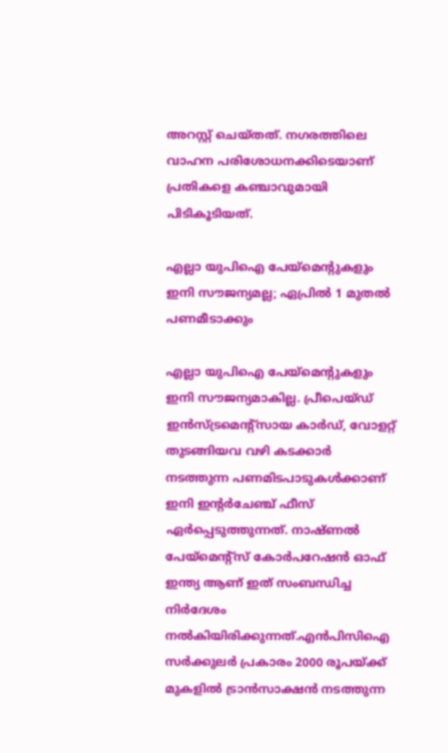അറസ്റ്റ് ചെയ്‌തത്. നഗരത്തിലെ വാഹന പരിശോധനക്കിടെയാണ് പ്രതികളെ കഞ്ചാവുമായി പിടികൂടിയത്.

എല്ലാ യുപിഐ പേയ്‌മെന്റുകളും ഇനി സൗജന്യമല്ല; ഏപ്രിൽ 1 മുതൽ പണമീടാക്കും

എല്ലാ യുപിഐ പേയ്‌മെന്റുകളും ഇനി സൗജന്യമാകില്ല. പ്രീപെയ്ഡ് ഇൻസ്ട്രമെന്റ്‌സായ കാർഡ്, വോളറ്റ് തുടങ്ങിയവ വഴി കടക്കാർ നടത്തുന്ന പണമിടപാടുകൾക്കാണ് ഇനി ഇന്റർചേഞ്ച് ഫീസ് ഏർപ്പെടുത്തുന്നത്. നാഷ്ണൽ പേയ്‌മെന്റ്‌സ് കോർപറേഷൻ ഓഫ് ഇന്ത്യ ആണ് ഇത് സംബന്ധിച്ച നിർദേശം നൽകിയിരിക്കുന്നത്.എൻപിസിഐ സർക്കുലർ പ്രകാരം 2000 രൂപയ്ക്ക് മുകളിൽ ട്രാൻസാക്ഷൻ നടത്തുന്ന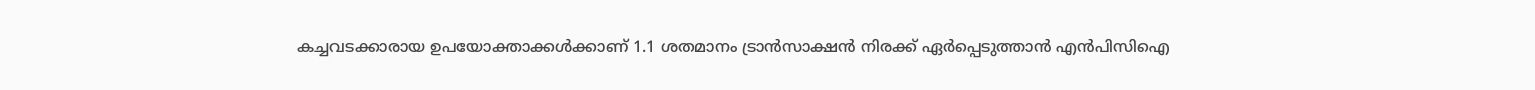കച്ചവടക്കാരായ ഉപയോക്താക്കൾക്കാണ് 1.1 ശതമാനം ട്രാൻസാക്ഷൻ നിരക്ക് ഏർപ്പെടുത്താൻ എൻപിസിഐ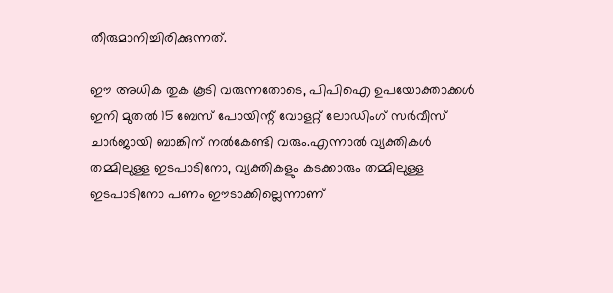തീരുമാനിച്ചിരിക്കുന്നത്.

ഈ അധിക തുക കൂടി വരുന്നതോടെ, പിപിഐ ഉപയോക്താക്കൾ ഇനി മുതൽ 15 ബേസ് പോയിന്റ് വോളറ്റ് ലോഡിംഗ് സർവീസ് ചാർജായി ബാങ്കിന് നൽകേണ്ടി വരും.എന്നാൽ വ്യക്തികൾ തമ്മിലുള്ള ഇടപാടിനോ, വ്യക്തികളും കടക്കാരും തമ്മിലുള്ള ഇടപാടിനോ പണം ഈടാക്കില്ലെന്നാണ്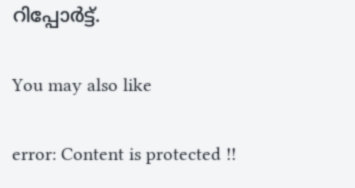റിപ്പോർട്ട്.

You may also like

error: Content is protected !!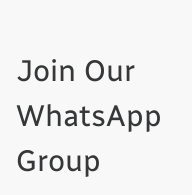Join Our WhatsApp Group